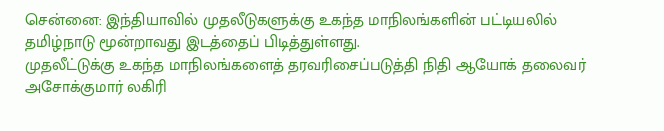சென்னை: இந்தியாவில் முதலீடுகளுக்கு உகந்த மாநிலங்களின் பட்டியலில் தமிழ்நாடு மூன்றாவது இடத்தைப் பிடித்துள்ளது.
முதலீட்டுக்கு உகந்த மாநிலங்களைத் தரவரிசைப்படுத்தி நிதி ஆயோக் தலைவர் அசோக்குமார் லகிரி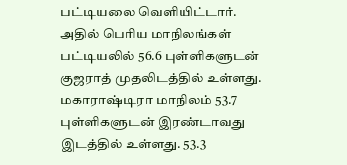பட்டியலை வெளியிட்டார்.
அதில் பெரிய மாநிலங்கள் பட்டியலில் 56.6 புள்ளிகளுடன் குஜராத் முதலிடத்தில் உள்ளது. மகாராஷ்டிரா மாநிலம் 53.7 புள்ளிகளுடன் இரண்டாவது இடத்தில் உள்ளது. 53.3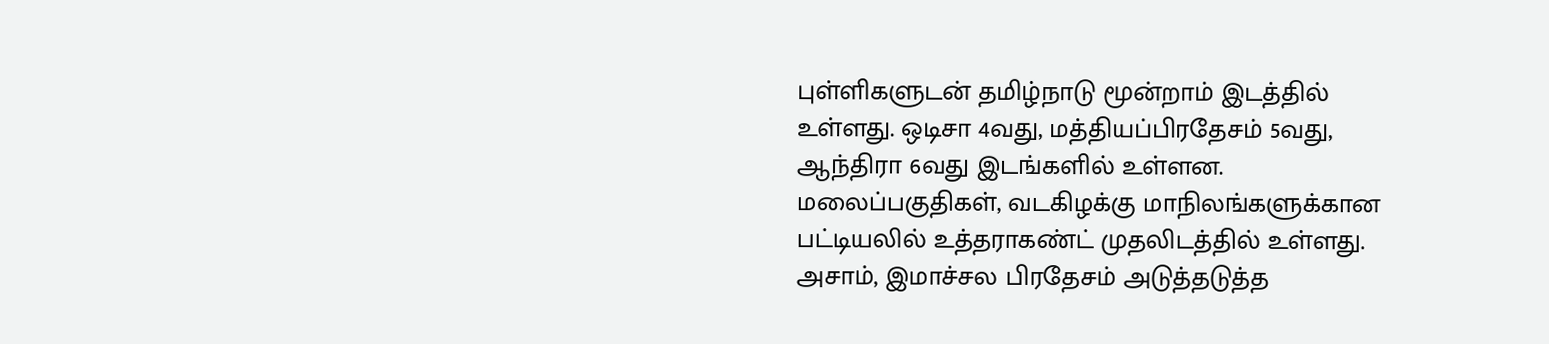புள்ளிகளுடன் தமிழ்நாடு மூன்றாம் இடத்தில் உள்ளது. ஒடிசா 4வது, மத்தியப்பிரதேசம் 5வது, ஆந்திரா 6வது இடங்களில் உள்ளன.
மலைப்பகுதிகள், வடகிழக்கு மாநிலங்களுக்கான பட்டியலில் உத்தராகண்ட் முதலிடத்தில் உள்ளது. அசாம், இமாச்சல பிரதேசம் அடுத்தடுத்த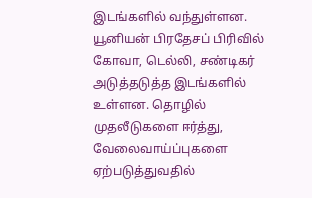இடங்களில் வந்துள்ளன. யூனியன் பிரதேசப் பிரிவில் கோவா, டெல்லி, சண்டிகர் அடுத்தடுத்த இடங்களில் உள்ளன. தொழில் முதலீடுகளை ஈர்த்து, வேலைவாய்ப்புகளை ஏற்படுத்துவதில்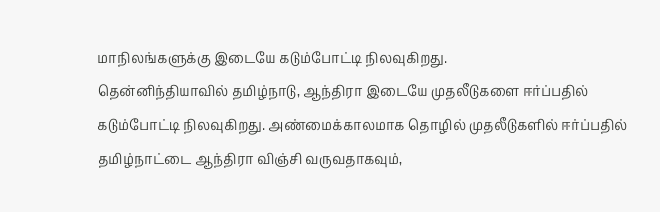மாநிலங்களுக்கு இடையே கடும்போட்டி நிலவுகிறது.
தென்னிந்தியாவில் தமிழ்நாடு, ஆந்திரா இடையே முதலீடுகளை ஈர்ப்பதில் கடும்போட்டி நிலவுகிறது. அண்மைக்காலமாக தொழில் முதலீடுகளில் ஈர்ப்பதில் தமிழ்நாட்டை ஆந்திரா விஞ்சி வருவதாகவும்,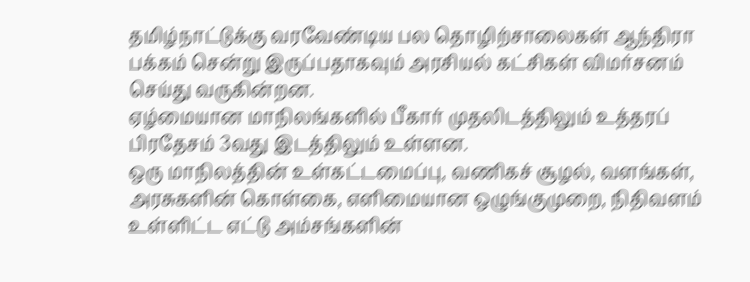தமிழ்நாட்டுக்கு வரவேண்டிய பல தொழிற்சாலைகள் ஆந்திரா பக்கம் சென்று இருப்பதாகவும் அரசியல் கட்சிகள் விமர்சனம் செய்து வருகின்றன.
ஏழ்மையான மாநிலங்களில் பீகார் முதலிடத்திலும் உத்தரப் பிரதேசம் 3வது இடத்திலும் உள்ளன.
ஒரு மாநிலத்தின் உள்கட்டமைப்பு, வணிகச் சூழல், வளங்கள், அரசுகளின் கொள்கை, எளிமையான ஒழுங்குமுறை, நிதிவளம் உள்ளிட்ட எட்டு அம்சங்களின்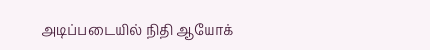அடிப்படையில் நிதி ஆயோக்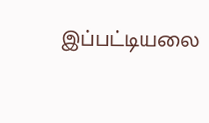இப்பட்டியலை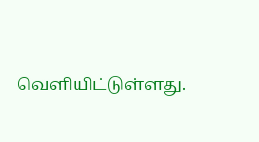வெளியிட்டுள்ளது.